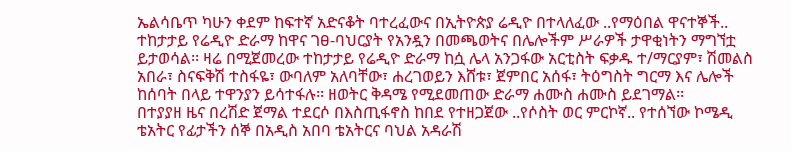ኤልሳቤጥ ካሁን ቀደም ከፍተኛ አድናቆት ባተረፈውና በኢትዮጵያ ሬዲዮ በተላለፈው ..የማዕበል ዋናተኞች.. ተከታታይ የሬዲዮ ድራማ ከዋና ገፀ-ባህርያት የአንዷን በመጫወትና በሌሎችም ሥራዎች ታዋቂነትን ማግኘቷ ይታወሳል፡፡ ዛሬ በሚጀመረው ተከታታይ የሬዲዮ ድራማ ከሷ ሌላ አንጋፋው አርቲስት ፍቃዱ ተ/ማርያም፣ ሽመልስ አበራ፣ ስናፍቅሽ ተስፋዬ፣ ውባለም አለባቸው፣ ሐረገወይን እሸቱ፣ ጀምበር አሰፋ፣ ትዕግስት ግርማ እና ሌሎች ከሰባት በላይ ተዋንያን ይሳተፋሉ፡፡ ዘወትር ቅዳሜ የሚደመጠው ድራማ ሐሙስ ሐሙስ ይደገማል፡፡
በተያያዘ ዜና በረሽድ ጀማል ተደርሶ በእስጢፋኖስ ከበደ የተዘጋጀው ..የሶስት ወር ምርኮኛ.. የተሰኘው ኮሜዲ ቴአትር የፊታችን ሰኞ በአዲስ አበባ ቴአትርና ባህል አዳራሽ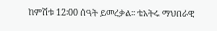ከምሽቱ 12፡00 ሰዓት ይመረቃል፡፡ ቴአትሩ ማህበራዊ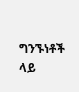ግንኙነቶች ላይ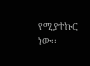የሚያተኩር ነው፡፡